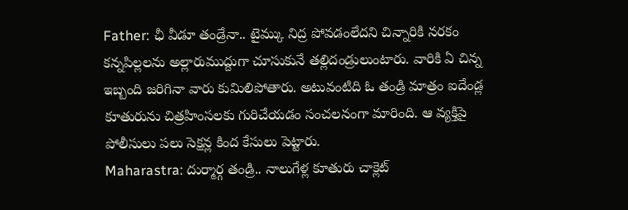Father: ఛీ వీడూ తండ్రేనా.. టైమ్కు నిద్ర పోవడంలేదని చిన్నారికి నరకం
కన్నపిల్లలను అల్లారుముద్దుగా చూసుకునే తల్లిదండ్రులుంటారు. వారికి ఏ చిన్న ఇబ్బంది జరిగినా వారు కుమిలిపోతారు. అటువంటిది ఓ తండ్రి మాత్రం ఐదేండ్ల కూతురును చిత్రహింసలకు గురిచేయడం సంచలనంగా మారింది. ఆ వ్యక్తిపై పోలీసులు పలు సెక్షన్ల కింద కేసులు పెట్టారు.
Maharastra: దుర్మార్గ తండ్రి.. నాలుగేళ్ల కూతురు చాక్లెట్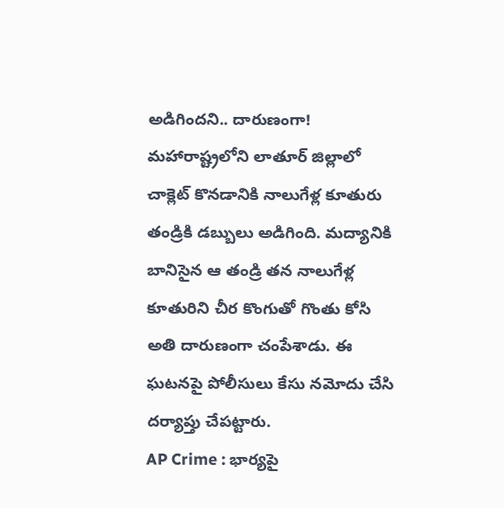అడిగిందని.. దారుణంగా!
మహారాష్ట్రలోని లాతూర్ జిల్లాలో చాక్లెట్ కొనడానికి నాలుగేళ్ల కూతురు తండ్రికి డబ్బులు అడిగింది. మద్యానికి బానిసైన ఆ తండ్రి తన నాలుగేళ్ల కూతురిని చీర కొంగుతో గొంతు కోసి అతి దారుణంగా చంపేశాడు. ఈ ఘటనపై పోలీసులు కేసు నమోదు చేసి దర్యాప్తు చేపట్టారు.
AP Crime : భార్యపై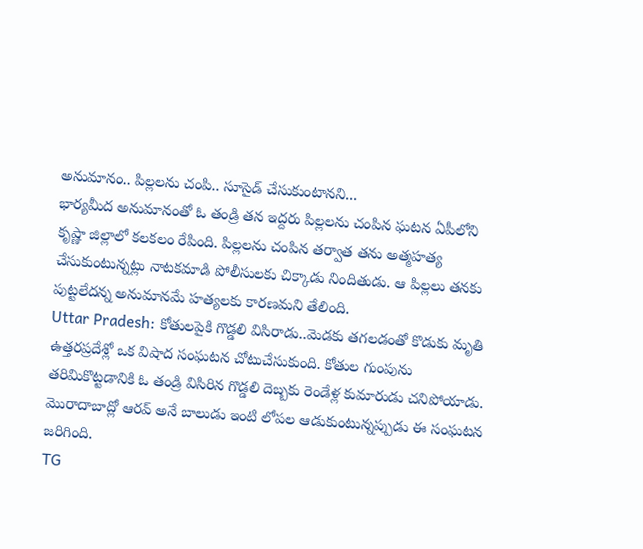అనుమానం.. పిల్లలను చంపి.. సూసైడ్ చేసుకుంటానని...
భార్యమీద అనుమానంతో ఓ తండ్రి తన ఇద్దరు పిల్లలను చంపిన ఘటన ఏపీలోని కృష్ణా జిల్లాలో కలకలం రేపింది. పిల్లలను చంపిన తర్వాత తను అత్మహత్య చేసుకుంటున్నట్లు నాటకమాడి పోలీసులకు చిక్కాడు నిందితుడు. ఆ పిల్లలు తనకు పుట్టలేదన్న అనుమానమే హత్యలకు కారణమని తేలింది.
Uttar Pradesh: కోతులపైకి గొడ్డలి విసిరాడు..మెడకు తగలడంతో కొడుకు మృతి
ఉత్తరప్రదేశ్లో ఒక విషాద సంఘటన చోటుచేసుకుంది. కోతుల గుంపును తరిమికొట్టడానికి ఓ తండ్రి విసిరిన గొడ్డలి దెబ్బకు రెండేళ్ల కుమారుడు చనిపోయాడు. మొరాదాబాద్లో ఆరవ్ అనే బాలుడు ఇంటి లోపల ఆడుకుంటున్నప్పుడు ఈ సంఘటన జరిగింది.
TG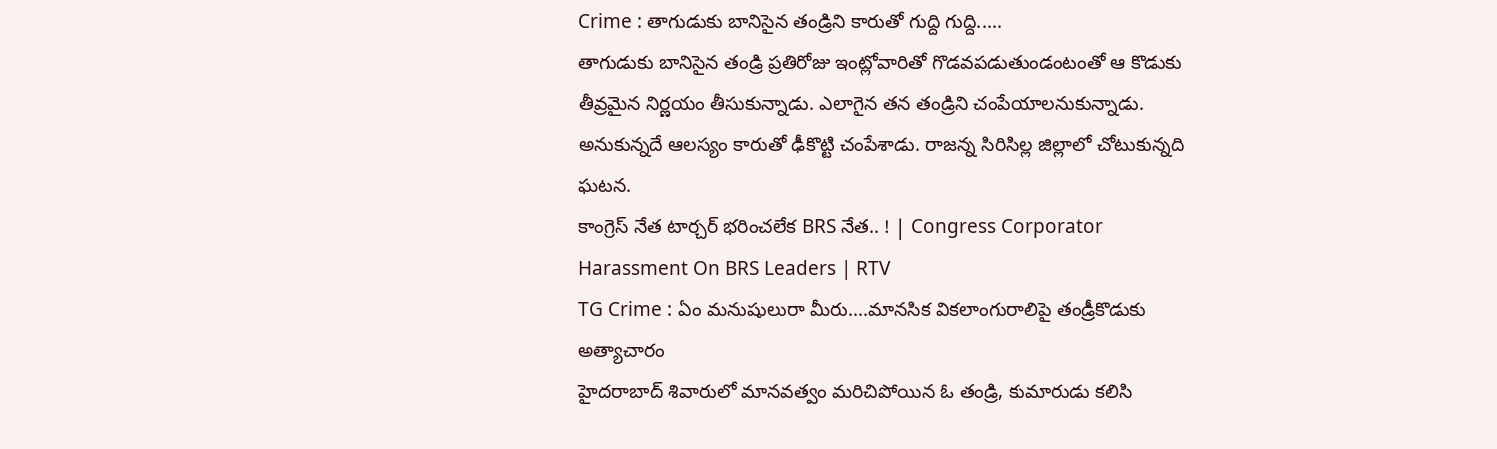Crime : తాగుడుకు బానిసైన తండ్రిని కారుతో గుద్ది గుద్ది.....
తాగుడుకు బానిసైన తండ్రి ప్రతిరోజు ఇంట్లోవారితో గొడవపడుతుండంటంతో ఆ కొడుకు తీవ్రమైన నిర్ణయం తీసుకున్నాడు. ఎలాగైన తన తండ్రిని చంపేయాలనుకున్నాడు. అనుకున్నదే ఆలస్యం కారుతో ఢీకొట్టి చంపేశాడు. రాజన్న సిరిసిల్ల జిల్లాలో చోటుకున్నది ఘటన.
కాంగ్రెస్ నేత టార్చర్ భరించలేక BRS నేత.. ! | Congress Corporator Harassment On BRS Leaders | RTV
TG Crime : ఏం మనుషులురా మీరు....మానసిక వికలాంగురాలిపై తండ్రీకొడుకు అత్యాచారం
హైదరాబాద్ శివారులో మానవత్వం మరిచిపోయిన ఓ తండ్రి, కుమారుడు కలిసి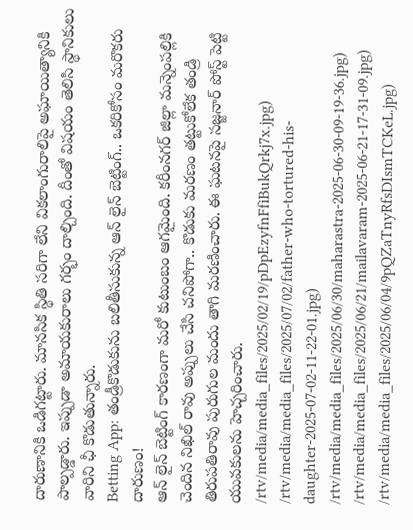దారుణానికి ఒడిగట్టారు. మానసిక స్థితి సరిగా లేని వికలాంగురాలిపై అఘాయిత్యానికి పాల్పడ్డారు. ఇప్పుడా అమాయకురాలు గర్భం దాల్చింది. దీంతో విషయం తెలిసి స్థానికులు వారిని ఛీ కొడుతున్నారు.
Betting App: తండ్రీకొడుకును బలితీసుకున్న ఆన్ లైన్ బెట్టింగ్.. ఒకరికోసం మరొకరు దారుణం!
ఆన్ లైన్ బెట్టింగ్ కారణంగా మరో కుటుంబం ఆగమైంది. కరీంనగర్ జిల్లా మన్నెంపల్లికి చెందిన నిఖిల్ రావు అప్పులు చేసి చనిపోగా.. కొడుకు మరణం తట్టుకోలేక తండ్రి తిరుపతిరావు పురుగుల మందు తాగి మరణించారు. ఈ ఘటనపై సజ్జనార్ పోస్ట్ పెట్టి యువకులను హెచ్చరించారు.
/rtv/media/media_files/2025/02/19/pDpEzyfnFfiBukQrkj7x.jpg)
/rtv/media/media_files/2025/07/02/father-who-tortured-his-daughter-2025-07-02-11-22-01.jpg)
/rtv/media/media_files/2025/06/30/maharastra-2025-06-30-09-19-36.jpg)
/rtv/media/media_files/2025/06/21/mailavaram-2025-06-21-17-31-09.jpg)
/rtv/media/media_files/2025/06/04/9pQZaTnyRfsDIsmTCKeL.jpg)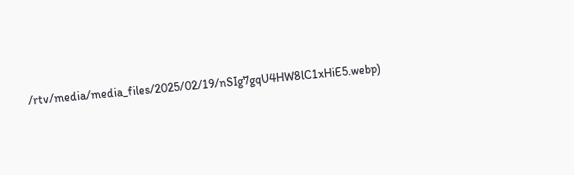/rtv/media/media_files/2025/02/19/nSIg7gqU4HW8lC1xHiE5.webp)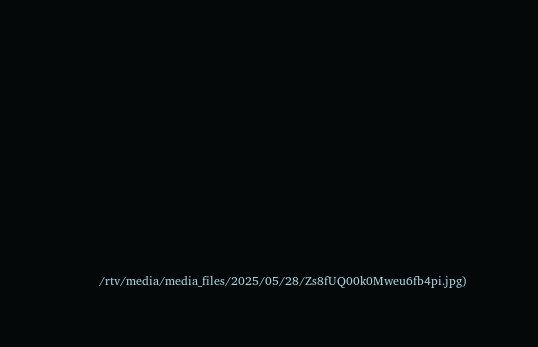/rtv/media/media_files/2025/05/28/Zs8fUQ00k0Mweu6fb4pi.jpg)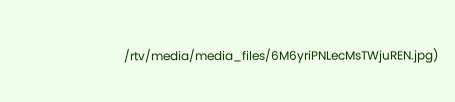/rtv/media/media_files/6M6yriPNLecMsTWjuREN.jpg)